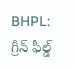BHPL: గ్రీన్ ఫీల్డ్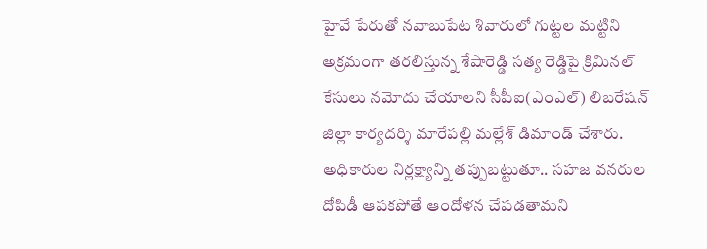హైవే పేరుతో నవాబుపేట శివారులో గుట్టల మట్టిని అక్రమంగా తరలిస్తున్న శేషారెడ్డి సత్య రెడ్డిపై క్రిమినల్ కేసులు నమోదు చేయాలని సీపీఐ(ఎంఎల్) లిబరేషన్ జిల్లా కార్యదర్శి మారేపల్లి మల్లేశ్ డిమాండ్ చేశారు. అధికారుల నిర్లక్ష్యాన్ని తప్పుబట్టుతూ.. సహజ వనరుల దోపిడీ ఆపకపోతే ఆందోళన చేపడతామని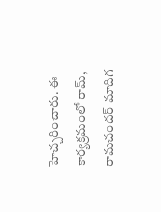హెచ్చరించారు. ఈ కార్యక్రమంలో రామ్, రామచందర్ మాదిగ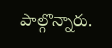పాల్గొన్నారు.